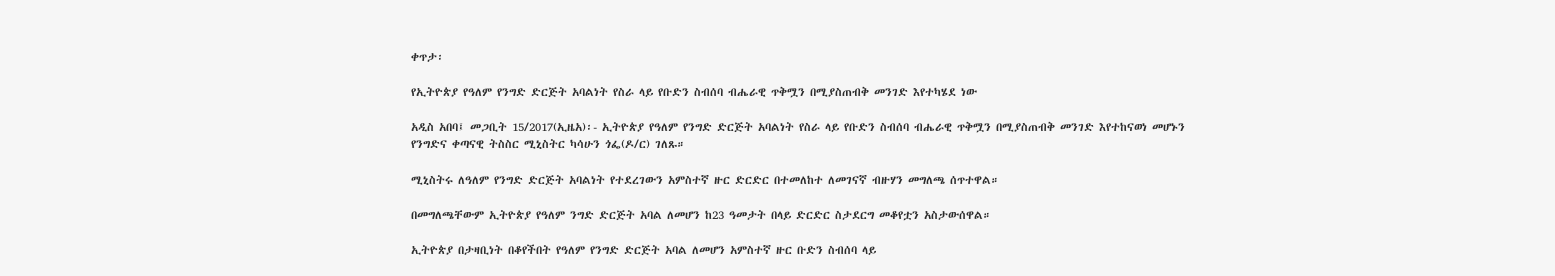ቀጥታ፡

የኢትዮጵያ የዓለም የንግድ ድርጅት አባልነት የስራ ላይ የቡድን ስብሰባ ብሔራዊ ጥቅሟን በሚያስጠብቅ መንገድ እየተካሄደ ነው

አዲስ አበባ፤ መጋቢት 15/2017(ኢዜአ)፡- ኢትዮጵያ የዓለም የንግድ ድርጅት አባልነት የስራ ላይ የቡድን ስብሰባ ብሔራዊ ጥቅሟን በሚያስጠብቅ መንገድ እየተከናወነ መሆኑን የንግድና ቀጣናዊ ትስስር ሚኒስትር ካሳሁን ጎፌ(ዶ/ር) ገለጹ።

ሚኒስትሩ ለዓለም የንግድ ድርጅት አባልነት የተደረገውን አምስተኛ ዙር ድርድር በተመለከተ ለመገናኛ ብዙሃን መግለጫ ሰጥተዋል።

በመግለጫቸውም ኢትዮጵያ የዓለም ንግድ ድርጅት አባል ለመሆን ከ23 ዓመታት በላይ ድርድር ስታደርግ መቆየቷን አስታውሰዋል።

ኢትዮጵያ በታዛቢነት በቆየችበት የዓለም የንግድ ድርጅት አባል ለመሆን አምስተኛ ዙር ቡድን ስብሰባ ላይ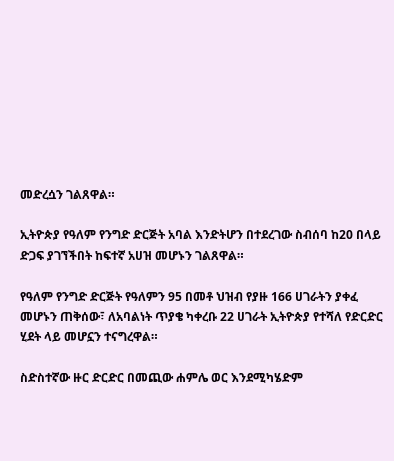መድረሷን ገልጸዋል።

ኢትዮጵያ የዓለም የንግድ ድርጅት አባል እንድትሆን በተደረገው ስብሰባ ከ20 በላይ ድጋፍ ያገኘችበት ከፍተኛ አሀዝ መሆኑን ገልጸዋል።

የዓለም የንግድ ድርጅት የዓለምን 95 በመቶ ህዝብ የያዙ 166 ሀገራትን ያቀፈ መሆኑን ጠቅሰው፣ ለአባልነት ጥያቄ ካቀረቡ 22 ሀገራት ኢትዮጵያ የተሻለ የድርድር ሂደት ላይ መሆኗን ተናግረዋል።

ስድስተኛው ዙር ድርድር በመጪው ሐምሌ ወር እንደሚካሄድም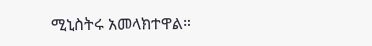ሚኒስትሩ አመላክተዋል።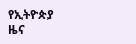የኢትዮጵያ ዜና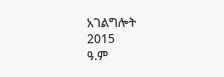አገልግሎት
2015
ዓ.ም